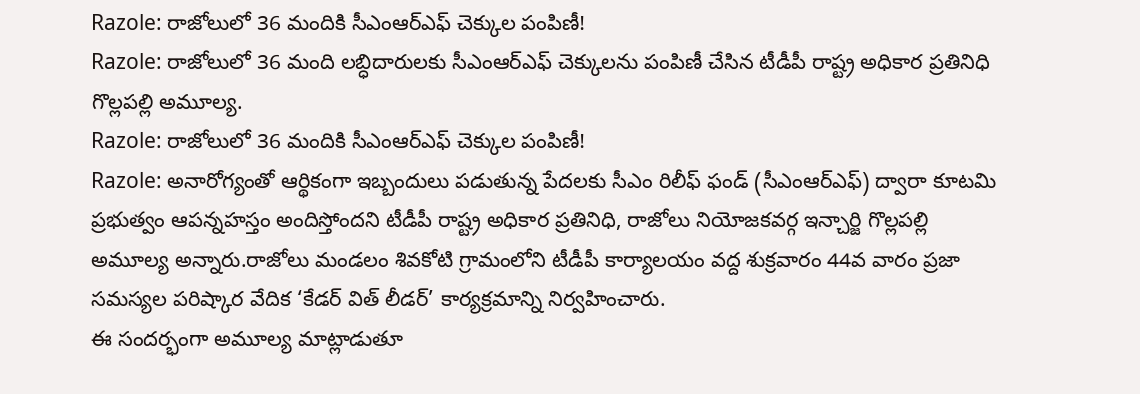Razole: రాజోలులో 36 మందికి సీఎంఆర్ఎఫ్ చెక్కుల పంపిణీ!
Razole: రాజోలులో 36 మంది లబ్ధిదారులకు సీఎంఆర్ఎఫ్ చెక్కులను పంపిణీ చేసిన టీడీపీ రాష్ట్ర అధికార ప్రతినిధి గొల్లపల్లి అమూల్య.
Razole: రాజోలులో 36 మందికి సీఎంఆర్ఎఫ్ చెక్కుల పంపిణీ!
Razole: అనారోగ్యంతో ఆర్థికంగా ఇబ్బందులు పడుతున్న పేదలకు సీఎం రిలీఫ్ ఫండ్ (సీఎంఆర్ఎఫ్) ద్వారా కూటమి ప్రభుత్వం ఆపన్నహస్తం అందిస్తోందని టీడీపీ రాష్ట్ర అధికార ప్రతినిధి, రాజోలు నియోజకవర్గ ఇన్చార్జి గొల్లపల్లి అమూల్య అన్నారు.రాజోలు మండలం శివకోటి గ్రామంలోని టీడీపీ కార్యాలయం వద్ద శుక్రవారం 44వ వారం ప్రజా సమస్యల పరిష్కార వేదిక ‘కేడర్ విత్ లీడర్’ కార్యక్రమాన్ని నిర్వహించారు.
ఈ సందర్భంగా అమూల్య మాట్లాడుతూ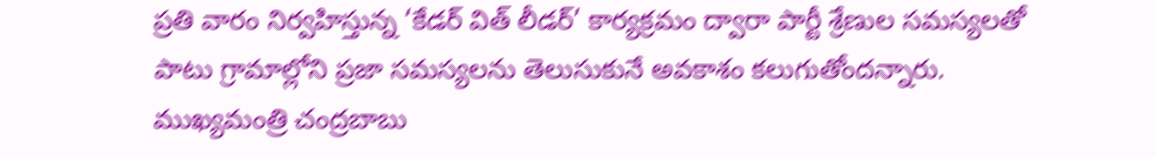ప్రతి వారం నిర్వహిస్తున్న ‘కేడర్ విత్ లీడర్’ కార్యక్రమం ద్వారా పార్టీ శ్రేణుల సమస్యలతో పాటు గ్రామాల్లోని ప్రజా సమస్యలను తెలుసుకునే అవకాశం కలుగుతోందన్నారు. ముఖ్యమంత్రి చంద్రబాబు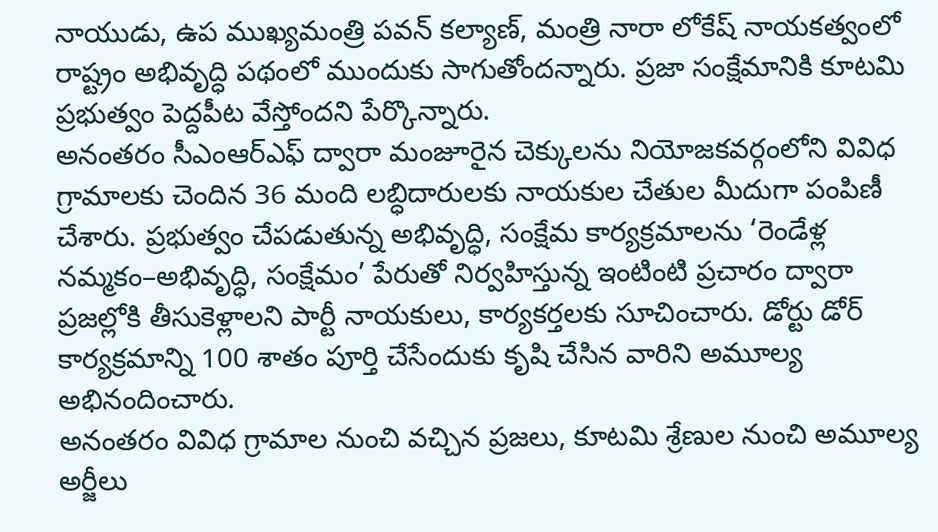నాయుడు, ఉప ముఖ్యమంత్రి పవన్ కల్యాణ్, మంత్రి నారా లోకేష్ నాయకత్వంలో రాష్ట్రం అభివృద్ధి పథంలో ముందుకు సాగుతోందన్నారు. ప్రజా సంక్షేమానికి కూటమి ప్రభుత్వం పెద్దపీట వేస్తోందని పేర్కొన్నారు.
అనంతరం సీఎంఆర్ఎఫ్ ద్వారా మంజూరైన చెక్కులను నియోజకవర్గంలోని వివిధ గ్రామాలకు చెందిన 36 మంది లబ్ధిదారులకు నాయకుల చేతుల మీదుగా పంపిణీ చేశారు. ప్రభుత్వం చేపడుతున్న అభివృద్ధి, సంక్షేమ కార్యక్రమాలను ‘రెండేళ్ల నమ్మకం–అభివృద్ధి, సంక్షేమం’ పేరుతో నిర్వహిస్తున్న ఇంటింటి ప్రచారం ద్వారా ప్రజల్లోకి తీసుకెళ్లాలని పార్టీ నాయకులు, కార్యకర్తలకు సూచించారు. డోర్టు డోర్ కార్యక్రమాన్ని 100 శాతం పూర్తి చేసేందుకు కృషి చేసిన వారిని అమూల్య అభినందించారు.
అనంతరం వివిధ గ్రామాల నుంచి వచ్చిన ప్రజలు, కూటమి శ్రేణుల నుంచి అమూల్య అర్జీలు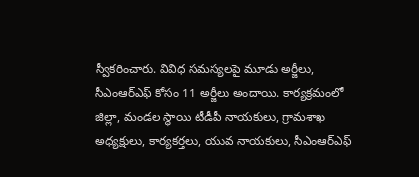స్వీకరించారు. వివిధ సమస్యలపై మూడు అర్జీలు, సీఎంఆర్ఎఫ్ కోసం 11 అర్జీలు అందాయి. కార్యక్రమంలో జిల్లా, మండల స్థాయి టీడీపీ నాయకులు, గ్రామశాఖ అధ్యక్షులు, కార్యకర్తలు, యువ నాయకులు, సీఎంఆర్ఎఫ్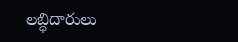లబ్ధిదారులు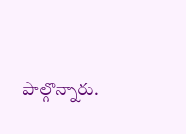పాల్గొన్నారు.